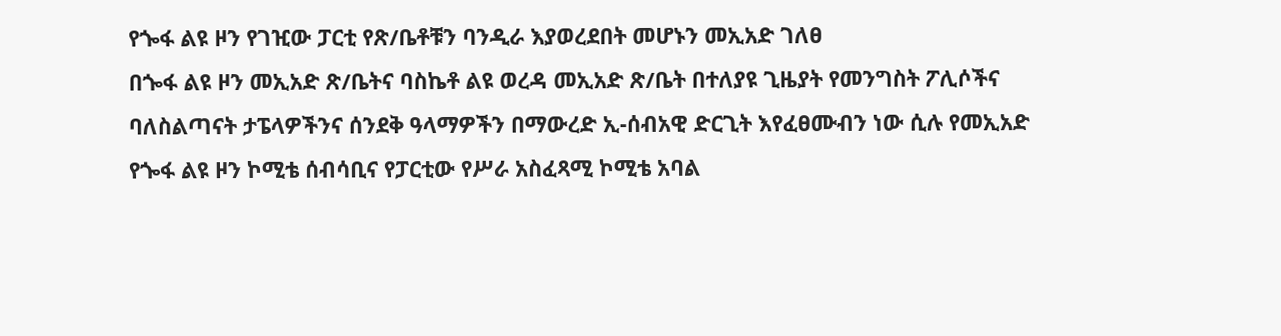የጐፋ ልዩ ዞን የገዢው ፓርቲ የጽ/ቤቶቹን ባንዲራ እያወረደበት መሆኑን መኢአድ ገለፀ
በጐፋ ልዩ ዞን መኢአድ ጽ/ቤትና ባስኬቶ ልዩ ወረዳ መኢአድ ጽ/ቤት በተለያዩ ጊዜያት የመንግስት ፖሊሶችና ባለስልጣናት ታፔላዎችንና ሰንደቅ ዓላማዎችን በማውረድ ኢ-ሰብአዊ ድርጊት እየፈፀሙብን ነው ሲሉ የመኢአድ የጐፋ ልዩ ዞን ኮሚቴ ሰብሳቢና የፓርቲው የሥራ አስፈጻሚ ኮሚቴ አባል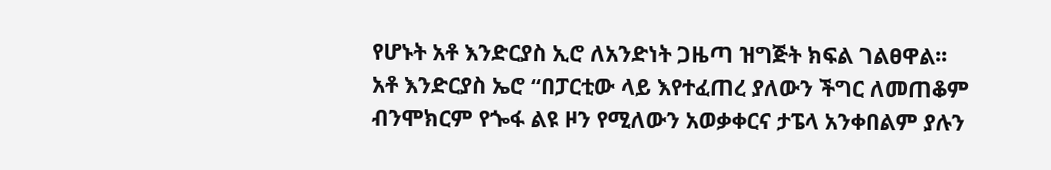የሆኑት አቶ እንድርያስ ኢሮ ለአንድነት ጋዜጣ ዝግጅት ክፍል ገልፀዋል፡፡
አቶ እንድርያስ ኤሮ “በፓርቲው ላይ እየተፈጠረ ያለውን ችግር ለመጠቆም ብንሞክርም የጐፋ ልዩ ዞን የሚለውን አወቃቀርና ታፔላ አንቀበልም ያሉን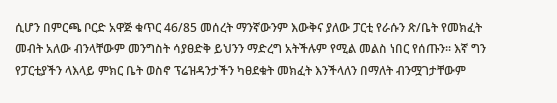ሲሆን በምርጫ ቦርድ አዋጅ ቁጥር 46/85 መሰረት ማንኛውንም እውቅና ያለው ፓርቲ የራሱን ጽ/ቤት የመክፈት መብት አለው ብንላቸውም መንግስት ሳያፀድቅ ይህንን ማድረግ አትችሉም የሚል መልስ ነበር የሰጡን፡፡ እኛ ግን የፓርቲያችን ላእላይ ምክር ቤት ወስኖ ፕሬዝዳንታችን ካፀደቁት መክፈት እንችላለን በማለት ብንሟገታቸውም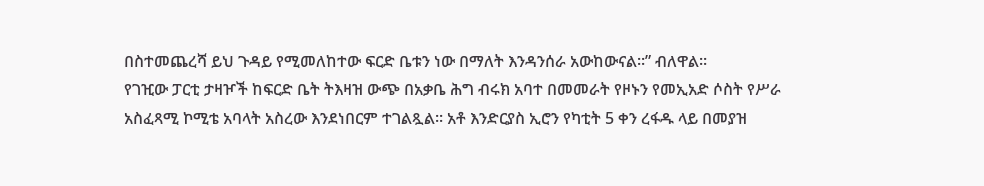በስተመጨረሻ ይህ ጉዳይ የሚመለከተው ፍርድ ቤቱን ነው በማለት እንዳንሰራ አውከውናል፡፡” ብለዋል፡፡
የገዢው ፓርቲ ታዛዦች ከፍርድ ቤት ትእዛዝ ውጭ በአቃቤ ሕግ ብሩክ አባተ በመመራት የዞኑን የመኢአድ ሶስት የሥራ አስፈጻሚ ኮሚቴ አባላት አስረው እንደነበርም ተገልጿል፡፡ አቶ እንድርያስ ኢሮን የካቲት 5 ቀን ረፋዱ ላይ በመያዝ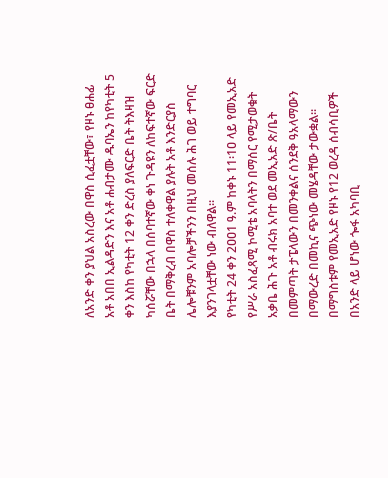ለአንድ ቀን ያህል አስረው በዋስ ሲፈቷቸው፣ የዞኑ ፀሐፊ አቶ አበበ ኢልዳድን እና አቶ ሐብታሙ ዱባኤን ከየካቲት 5 ቀን እስከ የካቲት 12 ቀን ድረስ ያለፍርድ ቤት ትእዛዝ ካሰሯቸው በኋላ በሰባተኛው ቀነ ጉዳዩን ለከፍተኛው ፍርድ ቤት በማቅረብ በዋስ ተለቀዋል ያሉት አቶ እንድርያስ ሌሎቹንም አባሎቻችንን በዚህ መሰሉ ሕገ ወይ ተግባር እያንገላቷቸው ነው ብለዋል፡፡
የካቲት 24 ቀን 2ዐዐ1 ዓ.ም ከቀኑ 11፡1ዐ ላይ የመኢአድ የሥራ አስፈጻሚ ኮሚቴ አባላትን በማሰር የሚታወቁት አቃቤ ሕጉ አቶ ብሩክ አባተ ወደ መኢአድ ጽ/ቤት በመምጣት ታፔላውን በመንቀልና ሰንደቅ ዓአላማውን በማውረድ በመኪና ጭነው መሄዳቸው ታውቋል፡፡ በማግስቱም የመኢአድ የዞኑ የ12 ወረዳ ሰብሳቢዎች በአንድ ላይ ሆነው ጐፋ አካባቢ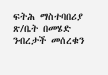ፍትሕ ማስተባበሪያ ጽ/ቤት በመሄድ ንብረታች መሰረቁን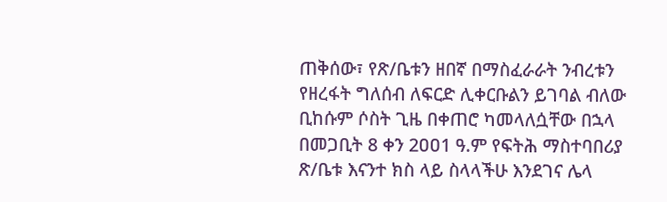ጠቅሰው፣ የጽ/ቤቱን ዘበኛ በማስፈራራት ንብረቱን የዘረፋት ግለሰብ ለፍርድ ሊቀርቡልን ይገባል ብለው ቢከሱም ሶስት ጊዜ በቀጠሮ ካመላለሷቸው በኋላ በመጋቢት 8 ቀን 2ዐዐ1 ዓ.ም የፍትሕ ማስተባበሪያ ጽ/ቤቱ እናንተ ክስ ላይ ስላላችሁ እንደገና ሌላ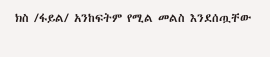ክስ /ፋይል/ አንከፍትም የሚል መልስ እንደሰጧቸው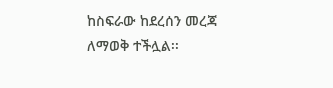ከስፍራው ከደረሰን መረጃ ለማወቅ ተችሏል፡፡